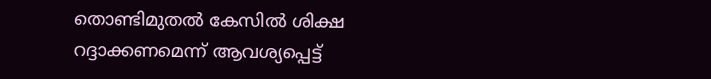തൊണ്ടിമുതല്‍ കേസില്‍ ശിക്ഷ റദ്ദാക്കണമെന്ന് ആവശ്യപ്പെട്ട്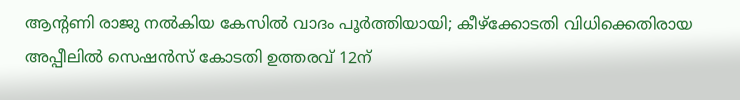ആന്റണി രാജു നല്‍കിയ കേസില്‍ വാദം പൂര്‍ത്തിയായി; കീഴ്‌ക്കോടതി വിധിക്കെതിരായ അപ്പീലില്‍ സെഷന്‍സ് കോടതി ഉത്തരവ് 12ന്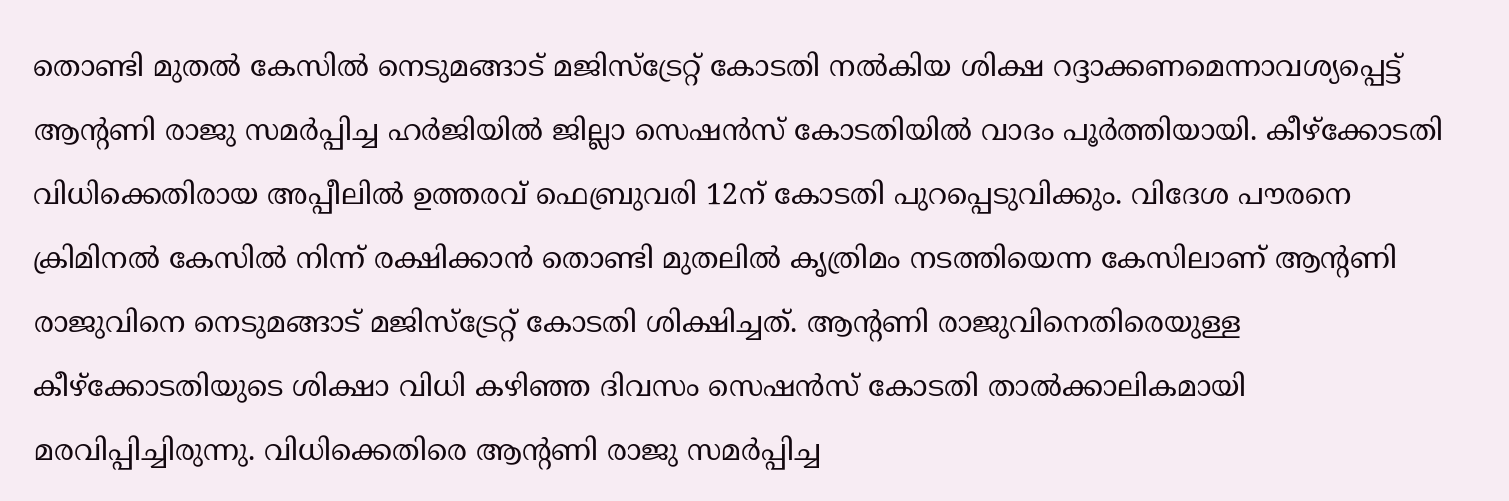തൊണ്ടി മുതല്‍ കേസില്‍ നെടുമങ്ങാട് മജിസ്‌ട്രേറ്റ് കോടതി നല്‍കിയ ശിക്ഷ റദ്ദാക്കണമെന്നാവശ്യപ്പെട്ട് ആന്റണി രാജു സമര്‍പ്പിച്ച ഹര്‍ജിയില്‍ ജില്ലാ സെഷന്‍സ് കോടതിയില്‍ വാദം പൂര്‍ത്തിയായി. കീഴ്‌ക്കോടതി വിധിക്കെതിരായ അപ്പീലില്‍ ഉത്തരവ് ഫെബ്രുവരി 12ന് കോടതി പുറപ്പെടുവിക്കും. വിദേശ പൗരനെ ക്രിമിനല്‍ കേസില്‍ നിന്ന് രക്ഷിക്കാന്‍ തൊണ്ടി മുതലില്‍ കൃത്രിമം നടത്തിയെന്ന കേസിലാണ് ആന്റണി രാജുവിനെ നെടുമങ്ങാട് മജിസ്‌ട്രേറ്റ് കോടതി ശിക്ഷിച്ചത്. ആന്റണി രാജുവിനെതിരെയുള്ള കീഴ്‌ക്കോടതിയുടെ ശിക്ഷാ വിധി കഴിഞ്ഞ ദിവസം സെഷന്‍സ് കോടതി താല്‍ക്കാലികമായി മരവിപ്പിച്ചിരുന്നു. വിധിക്കെതിരെ ആന്റണി രാജു സമര്‍പ്പിച്ച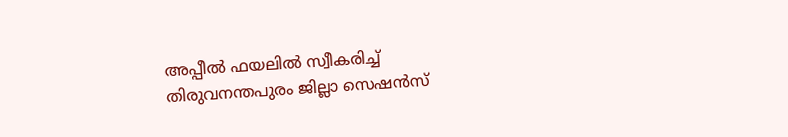അപ്പീല്‍ ഫയലില്‍ സ്വീകരിച്ച് തിരുവനന്തപുരം ജില്ലാ സെഷന്‍സ്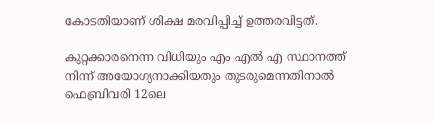കോടതിയാണ് ശിക്ഷ മരവിപ്പിച്ച് ഉത്തരവിട്ടത്.

കുറ്റക്കാരനെന്ന വിധിയും എം എല്‍ എ സ്ഥാനത്ത് നിന്ന് അയോഗ്യനാക്കിയതും തുടരുമെന്നതിനാല്‍ ഫെബ്രിവരി 12ലെ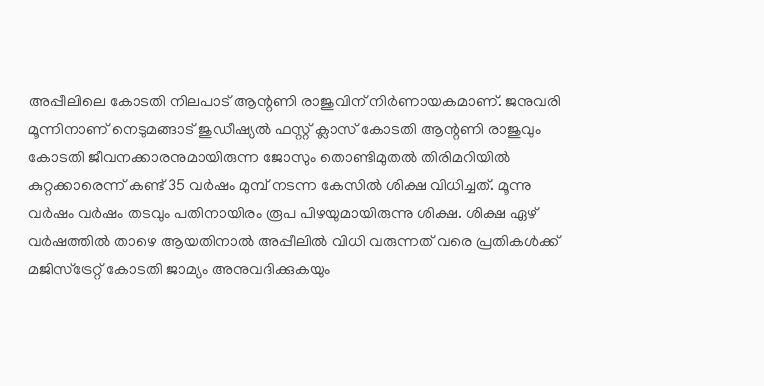അപ്പീലിലെ കോടതി നിലപാട് ആന്റണി രാജുവിന് നിര്‍ണായകമാണ്. ജനുവരി മൂന്നിനാണ് നെടുമങ്ങാട് ജുഡീഷ്യല്‍ ഫസ്റ്റ് ക്ലാസ് കോടതി ആന്റണി രാജുവും കോടതി ജീവനക്കാരനുമായിരുന്ന ജോസും തൊണ്ടിമുതല്‍ തിരിമറിയില്‍ കുറ്റക്കാരെന്ന് കണ്ട് 35 വര്‍ഷം മുമ്പ് നടന്ന കേസില്‍ ശിക്ഷ വിധിച്ചത്. മൂന്നു വര്‍ഷം വര്‍ഷം തടവും പതിനായിരം രൂപ പിഴയുമായിരുന്നു ശിക്ഷ. ശിക്ഷ ഏഴ് വര്‍ഷത്തില്‍ താഴെ ആയതിനാല്‍ അപ്പീലില്‍ വിധി വരുന്നത് വരെ പ്രതികള്‍ക്ക് മജിസ്‌ട്രേറ്റ് കോടതി ജാമ്യം അനുവദിക്കുകയും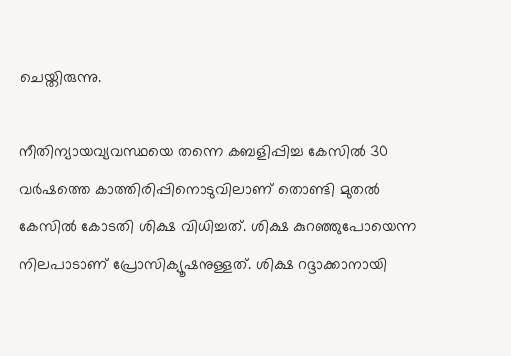ചെയ്തിരുന്നു.

നീതിന്യായവ്യവസ്ഥയെ തന്നെ കബളിപ്പിച്ച കേസില്‍ 30 വര്‍ഷത്തെ കാത്തിരിപ്പിനൊടുവിലാണ് തൊണ്ടി മുതല്‍ കേസില്‍ കോടതി ശിക്ഷ വിധിച്ചത്. ശിക്ഷ കുറഞ്ഞുപോയെന്ന നിലപാടാണ് പ്രോസിക്യൂഷനുള്ളത്. ശിക്ഷ റദ്ദാക്കാനായി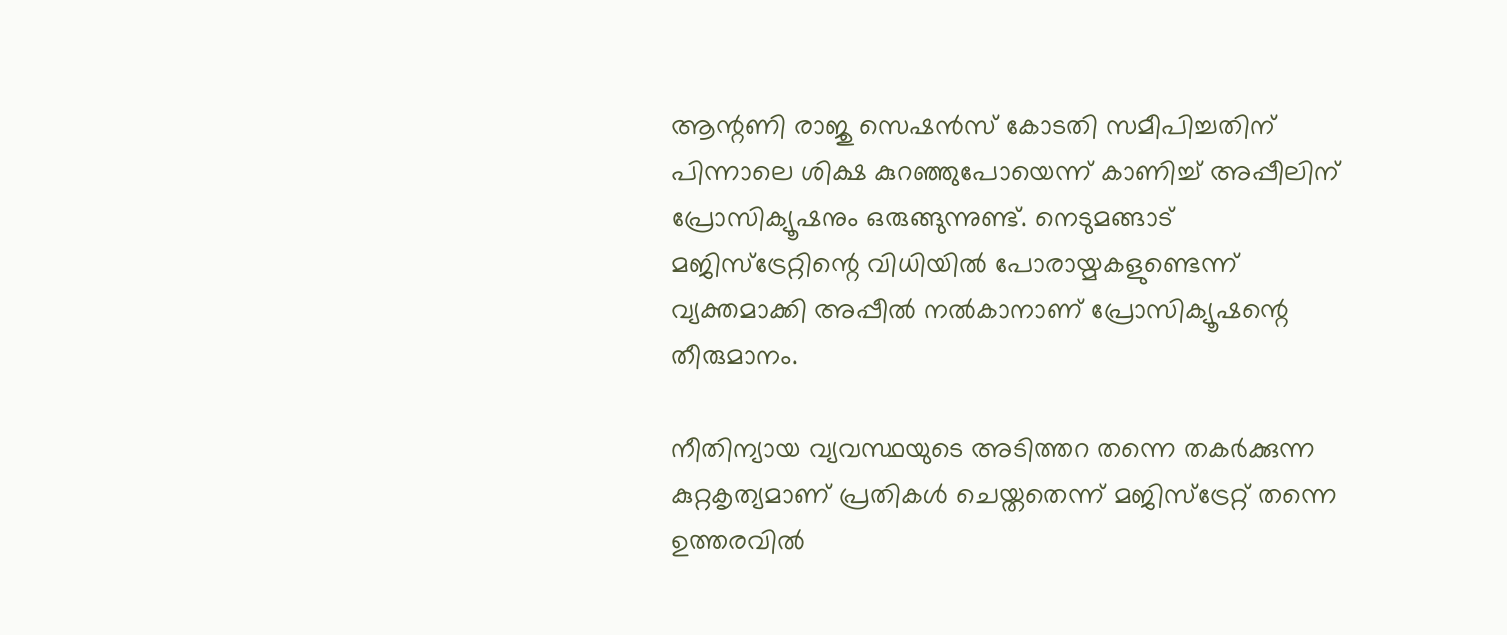ആന്റണി രാജു സെഷന്‍സ് കോടതി സമീപിച്ചതിന് പിന്നാലെ ശിക്ഷ കുറഞ്ഞുപോയെന്ന് കാണിച്ച് അപ്പീലിന് പ്രോസിക്യൂഷനും ഒരുങ്ങുന്നുണ്ട്. നെടുമങ്ങാട് മജിസ്‌ട്രേറ്റിന്റെ വിധിയില്‍ പോരായ്മകളുണ്ടെന്ന് വ്യക്തമാക്കി അപ്പീല്‍ നല്‍കാനാണ് പ്രോസിക്യൂഷന്റെ തീരുമാനം.

നീതിന്യായ വ്യവസ്ഥയുടെ അടിത്തറ തന്നെ തകര്‍ക്കുന്ന കുറ്റകൃത്യമാണ് പ്രതികള്‍ ചെയ്തതെന്ന് മജിസ്‌ട്രേറ്റ് തന്നെ ഉത്തരവില്‍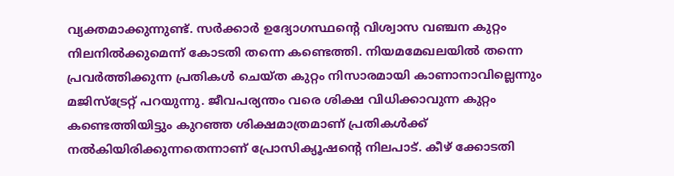വ്യക്തമാക്കുന്നുണ്ട്. സര്‍ക്കാര്‍ ഉദ്യോഗസ്ഥന്റെ വിശ്വാസ വഞ്ചന കുറ്റം നിലനില്‍ക്കുമെന്ന് കോടതി തന്നെ കണ്ടെത്തി. നിയമമേഖലയില്‍ തന്നെ പ്രവര്‍ത്തിക്കുന്ന പ്രതികള്‍ ചെയ്ത കുറ്റം നിസാരമായി കാണാനാവില്ലെന്നും മജിസ്‌ട്രേറ്റ് പറയുന്നു. ജീവപര്യന്തം വരെ ശിക്ഷ വിധിക്കാവുന്ന കുറ്റം കണ്ടെത്തിയിട്ടും കുറഞ്ഞ ശിക്ഷമാത്രമാണ് പ്രതികള്‍ക്ക് നല്‍കിയിരിക്കുന്നതെന്നാണ് പ്രോസിക്യൂഷന്റെ നിലപാട്. കീഴ് ക്കോടതി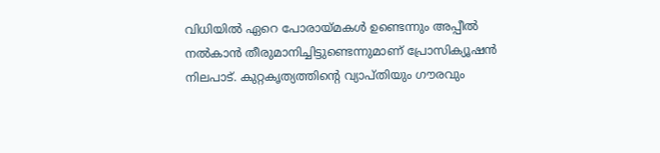വിധിയില്‍ ഏറെ പോരായ്മകള്‍ ഉണ്ടെന്നും അപ്പീല്‍ നല്‍കാന്‍ തീരുമാനിച്ചിട്ടുണ്ടെന്നുമാണ് പ്രോസിക്യൂഷന്‍ നിലപാട്. കുറ്റകൃത്യത്തിന്റെ വ്യാപ്തിയും ഗൗരവും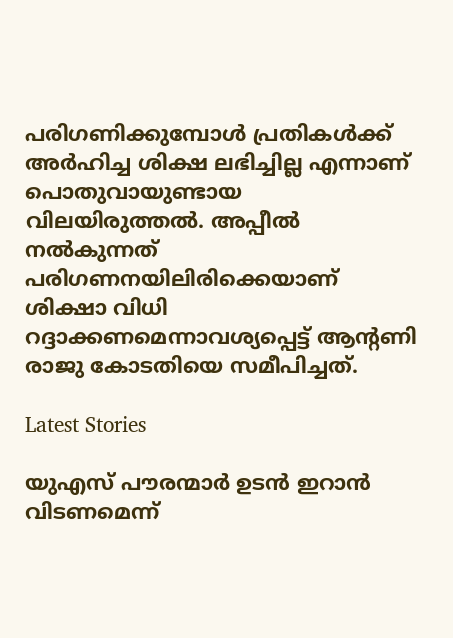പരിഗണിക്കുമ്പോള്‍ പ്രതികള്‍ക്ക് അര്‍ഹിച്ച ശിക്ഷ ലഭിച്ചില്ല എന്നാണ് പൊതുവായുണ്ടായ വിലയിരുത്തല്‍. അപ്പീല്‍ നല്‍കുന്നത് പരിഗണനയിലിരിക്കെയാണ് ശിക്ഷാ വിധി റദ്ദാക്കണമെന്നാവശ്യപ്പെട്ട് ആന്റണി രാജു കോടതിയെ സമീപിച്ചത്.

Latest Stories

യുഎസ് പൗരന്മാര്‍ ഉടന്‍ ഇറാന്‍ വിടണമെന്ന്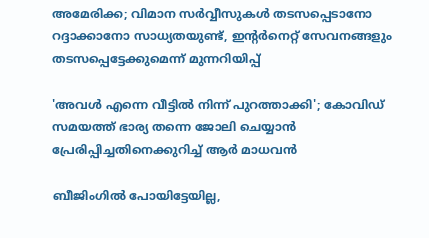അമേരിക്ക; വിമാന സര്‍വ്വീസുകള്‍ തടസപ്പെടാനോ റദ്ദാക്കാനോ സാധ്യതയുണ്ട്, ഇന്റര്‍നെറ്റ് സേവനങ്ങളും തടസപ്പെട്ടേക്കുമെന്ന് മുന്നറിയിപ്പ്

'അവൾ എന്നെ വീട്ടിൽ നിന്ന് പുറത്താക്കി'; കോവിഡ് സമയത്ത് ഭാര്യ തന്നെ ജോലി ചെയ്യാൻ പ്രേരിപ്പിച്ചതിനെക്കുറിച്ച് ആർ മാധവൻ

ബീജിംഗിൽ പോയിട്ടേയില്ല,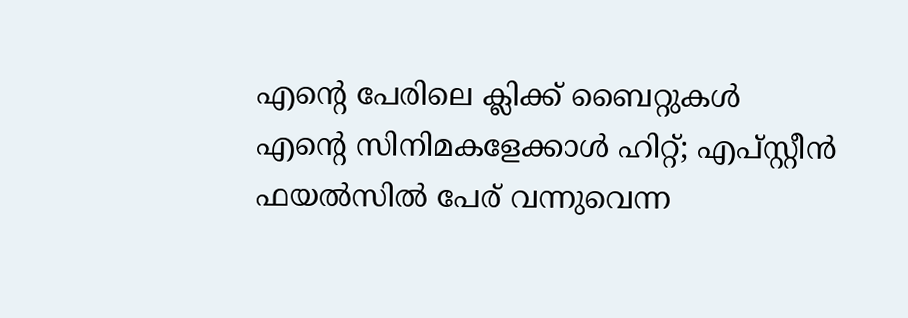എന്റെ പേരിലെ ക്ലിക്ക് ബൈറ്റുകൾ എന്റെ സിനിമകളേക്കാൾ ഹിറ്റ്; എപ്സ്റ്റീൻ ഫയൽസിൽ പേര് വന്നുവെന്ന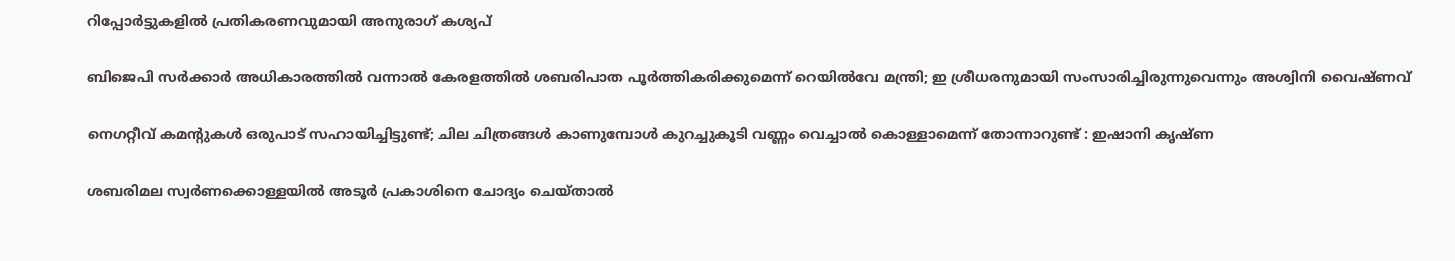റിപ്പോർട്ടുകളിൽ പ്രതികരണവുമായി അനുരാഗ് കശ്യപ്

ബിജെപി സര്‍ക്കാര്‍ അധികാരത്തില്‍ വന്നാല്‍ കേരളത്തില്‍ ശബരിപാത പൂര്‍ത്തികരിക്കുമെന്ന് റെയില്‍വേ മന്ത്രി; ഇ ശ്രീധരനുമായി സംസാരിച്ചിരുന്നുവെന്നും അശ്വിനി വൈഷ്ണവ്

നെഗറ്റീവ് കമന്റുകൾ ഒരുപാട് സഹായിച്ചിട്ടുണ്ട്; ചില ചിത്രങ്ങൾ കാണുമ്പോൾ കുറച്ചുകൂടി വണ്ണം വെച്ചാൽ കൊള്ളാമെന്ന് തോന്നാറുണ്ട് : ഇഷാനി കൃഷ്ണ

ശബരിമല സ്വര്‍ണക്കൊള്ളയില്‍ അടൂര്‍ പ്രകാശിനെ ചോദ്യം ചെയ്താല്‍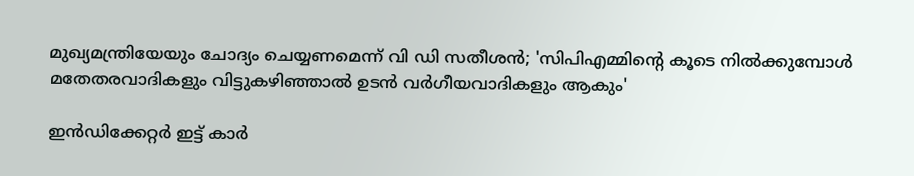മുഖ്യമന്ത്രിയേയും ചോദ്യം ചെയ്യണമെന്ന് വി ഡി സതീശന്‍; 'സിപിഎമ്മിന്റെ കൂടെ നില്‍ക്കുമ്പോള്‍ മതേതരവാദികളും വിട്ടുകഴിഞ്ഞാല്‍ ഉടന്‍ വര്‍ഗീയവാദികളും ആകും'

ഇൻഡിക്കേറ്റർ ഇട്ട് കാർ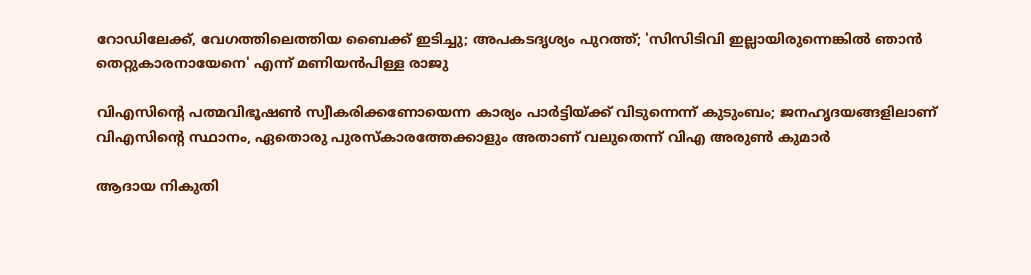റോഡിലേക്ക്, വേഗത്തിലെത്തിയ ബൈക്ക് ഇടിച്ചു; അപകടദൃശ്യം പുറത്ത്; 'സിസിടിവി ഇല്ലായിരുന്നെങ്കിൽ ഞാൻ തെറ്റുകാരനായേനെ' എന്ന് മണിയൻപിള്ള രാജു

വിഎസിന്റെ പത്മവിഭൂഷണ്‍ സ്വീകരിക്കണോയെന്ന കാര്യം പാര്‍ട്ടിയ്ക്ക് വിടുന്നെന്ന് കുടുംബം; ജനഹൃദയങ്ങളിലാണ് വിഎസിന്റെ സ്ഥാനം, ഏതൊരു പുരസ്‌കാരത്തേക്കാളും അതാണ് വലുതെന്ന് വിഎ അരുണ്‍ കുമാര്‍

ആദായ നികുതി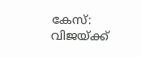കേസ്: വിജയ്ക്ക്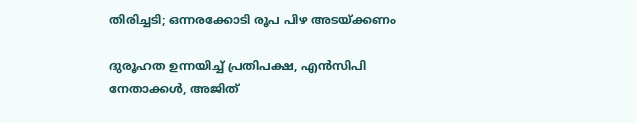തിരിച്ചടി; ഒന്നരക്കോടി രൂപ പിഴ അടയ്ക്കണം

ദുരൂഹത ഉന്നയിച്ച് പ്രതിപക്ഷ, എന്‍സിപി നേതാക്കള്‍, അജിത്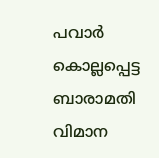പവാര്‍ കൊല്ലപ്പെട്ട ബാരാമതി വിമാന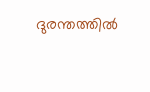ദുരന്തത്തില്‍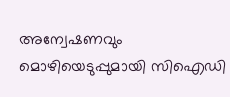അന്വേഷണവും മൊഴിയെടുപ്പുമായി സിഐഡി